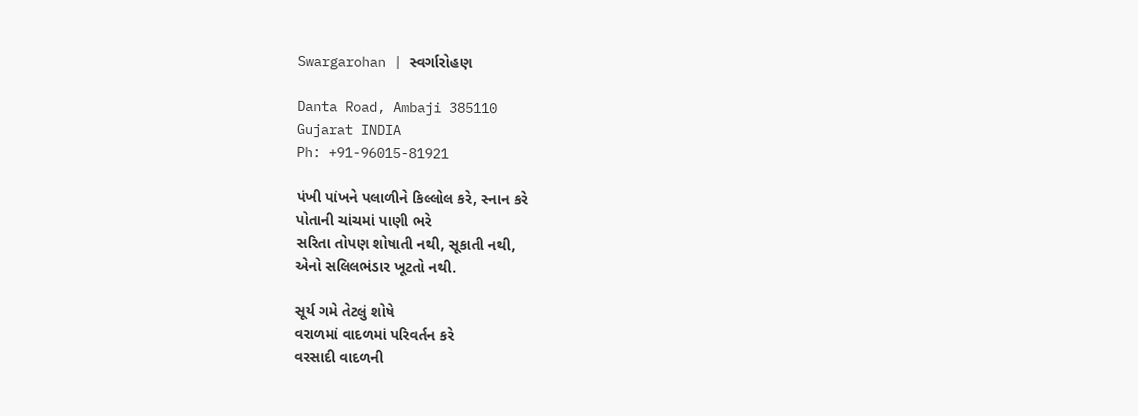Swargarohan | સ્વર્ગારોહણ

Danta Road, Ambaji 385110
Gujarat INDIA
Ph: +91-96015-81921

પંખી પાંખને પલાળીને કિલ્લોલ કરે, સ્નાન કરે
પોતાની ચાંચમાં પાણી ભરે
સરિતા તોપણ શોષાતી નથી, સૂકાતી નથી,
એનો સલિલભંડાર ખૂટતો નથી.

સૂર્ય ગમે તેટલું શોષે
વરાળમાં વાદળમાં પરિવર્તન કરે
વરસાદી વાદળની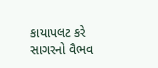કાયાપલટ કરે
સાગરનો વૈભવ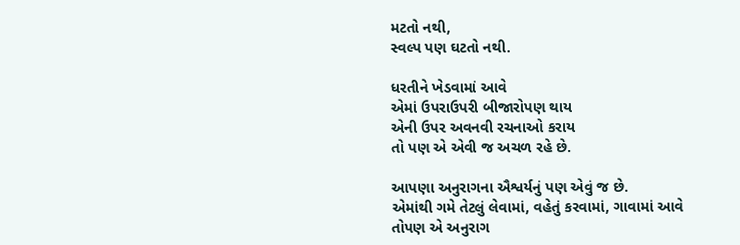મટતો નથી,
સ્વલ્પ પણ ઘટતો નથી.

ધરતીને ખેડવામાં આવે
એમાં ઉપરાઉપરી બીજારોપણ થાય
એની ઉપર અવનવી રચનાઓ કરાય
તો પણ એ એવી જ અચળ રહે છે.

આપણા અનુરાગના ઐશ્વર્યનું પણ એવું જ છે.
એમાંથી ગમે તેટલું લેવામાં, વહેતું કરવામાં, ગાવામાં આવે
તોપણ એ અનુરાગ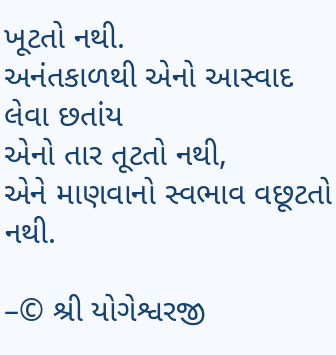ખૂટતો નથી.
અનંતકાળથી એનો આસ્વાદ લેવા છતાંય
એનો તાર તૂટતો નથી,
એને માણવાનો સ્વભાવ વછૂટતો નથી.

–© શ્રી યોગેશ્વરજી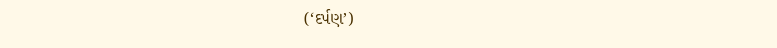(‘દર્પણ’)